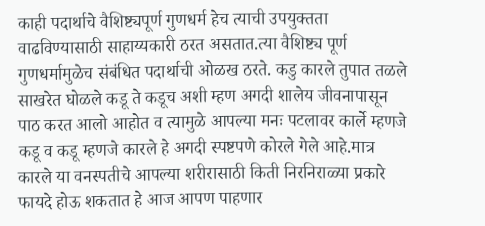काही पदार्थाचे वैशिष्ट्यपूर्ण गुणधर्म हेच त्याची उपयुक्तता वाढविण्यासाठी साहाय्यकारी ठरत असतात.त्या वैशिष्ट्य पूर्ण गुणधर्मामुळेच संबंधित पदार्थाची ओळख ठरते. कडु कारले तुपात तळले साखरेत घोळले कडू ते कडूच अशी म्हण अगदी शालेय जीवनापासून पाठ करत आलो आहोत व त्यामुळे आपल्या मनः पटलावर कार्ले म्हणजे कडू व कडू म्हणजे कारले हे अगदी स्पष्टपणे कोरले गेले आहे.मात्र कारले या वनस्पतीचे आपल्या शरीरासाठी किती निरनिराळ्या प्रकारे फायदे होऊ शकतात हे आज आपण पाहणार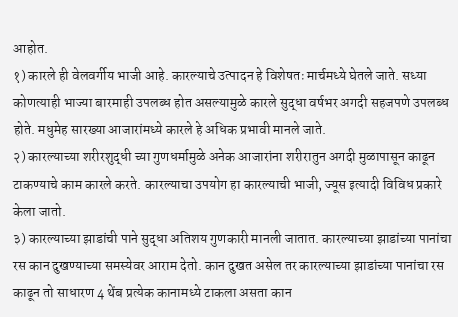आहोत.
१) कारले ही वेलवर्गीय भाजी आहे. कारल्याचे उत्पादन हे विशेषतः मार्चमध्ये घेतले जाते. सध्या कोणत्याही भाज्या बारमाही उपलब्ध होत असल्यामुळे कारले सुद्धा वर्षभर अगदी सहजपणे उपलब्ध होते. मधुमेह सारख्या आजारांमध्ये कारले हे अधिक प्रभावी मानले जाते.
२) कारल्याच्या शरीरशुद्धी च्या गुणधर्मामुळे अनेक आजारांना शरीरातुन अगदी मुळापासून काढून टाकण्याचे काम कारले करते. कारल्याचा उपयोग हा कारल्याची भाजी, ज्यूस इत्यादी विविध प्रकारे केला जातो.
३) कारल्याच्या झाडांची पाने सुद्धा अतिशय गुणकारी मानली जातात. कारल्याच्या झाडांच्या पानांचा रस कान दुखण्याच्या समस्येवर आराम देतो. कान दुखत असेल तर कारल्याच्या झाडांच्या पानांचा रस काढून तो साधारण 4 थेंब प्रत्येक कानामध्ये टाकला असता कान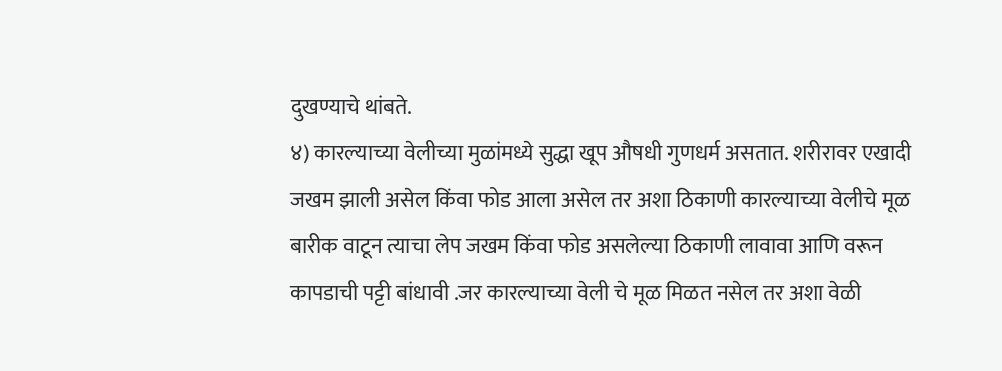दुखण्याचे थांबते.
४) कारल्याच्या वेलीच्या मुळांमध्ये सुद्धा खूप औषधी गुणधर्म असतात. शरीरावर एखादी जखम झाली असेल किंवा फोड आला असेल तर अशा ठिकाणी कारल्याच्या वेलीचे मूळ बारीक वाटून त्याचा लेप जखम किंवा फोड असलेल्या ठिकाणी लावावा आणि वरून कापडाची पट्टी बांधावी .जर कारल्याच्या वेली चे मूळ मिळत नसेल तर अशा वेळी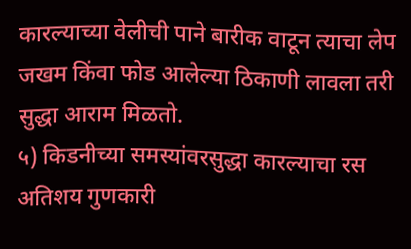कारल्याच्या वेलीची पाने बारीक वाटून त्याचा लेप जखम किंवा फोड आलेल्या ठिकाणी लावला तरी सुद्धा आराम मिळतो.
५) किडनीच्या समस्यांवरसुद्धा कारल्याचा रस अतिशय गुणकारी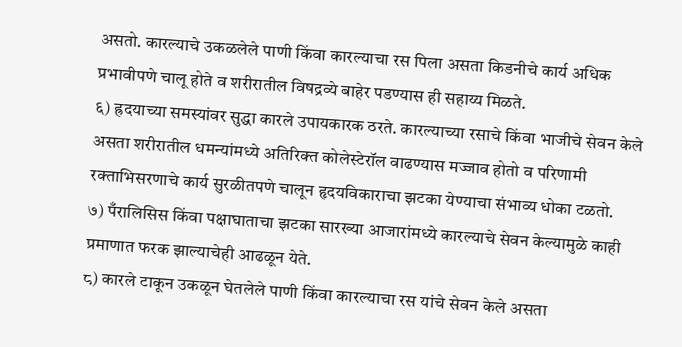असतो. कारल्याचे उकळलेले पाणी किंवा कारल्याचा रस पिला असता किडनीचे कार्य अधिक प्रभावीपणे चालू होते व शरीरातील विषद्रव्ये बाहेर पडण्यास ही सहाय्य मिळते.
६) ह्रदयाच्या समस्यांवर सुद्धा कारले उपायकारक ठरते. कारल्याच्या रसाचे किंवा भाजीचे सेवन केले असता शरीरातील धमन्यांमध्ये अतिरिक्त कोलेस्टेरॉल वाढण्यास मज्जाव होतो व परिणामी रक्ताभिसरणाचे कार्य सुरळीतपणे चालून हृदयविकाराचा झटका येण्याचा संभाव्य धोका टळतो.
७) पँरालिसिस किंवा पक्षाघाताचा झटका सारख्या आजारांमध्ये कारल्याचे सेवन केल्यामुळे काही प्रमाणात फरक झाल्याचेही आढळून येते.
८) कारले टाकून उकळून घेतलेले पाणी किंवा कारल्याचा रस यांचे सेवन केले असता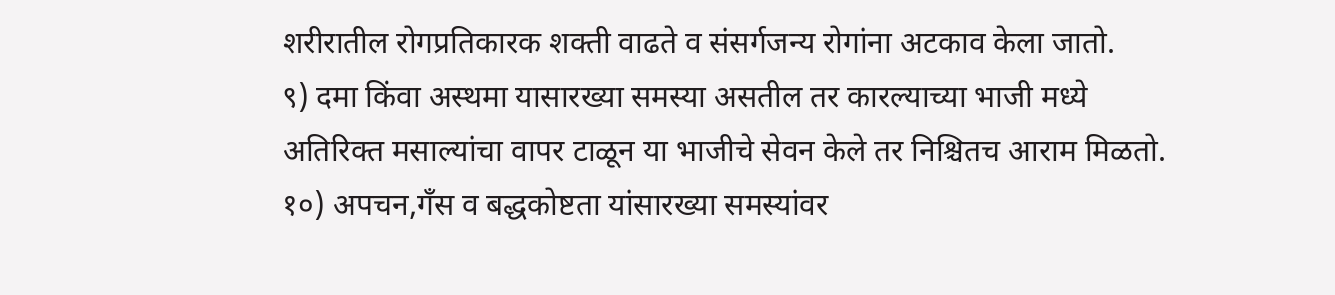शरीरातील रोगप्रतिकारक शक्ती वाढते व संसर्गजन्य रोगांना अटकाव केला जातो.
९) दमा किंवा अस्थमा यासारख्या समस्या असतील तर कारल्याच्या भाजी मध्ये अतिरिक्त मसाल्यांचा वापर टाळून या भाजीचे सेवन केले तर निश्चितच आराम मिळतो.
१०) अपचन,गँस व बद्धकोष्टता यांसारख्या समस्यांवर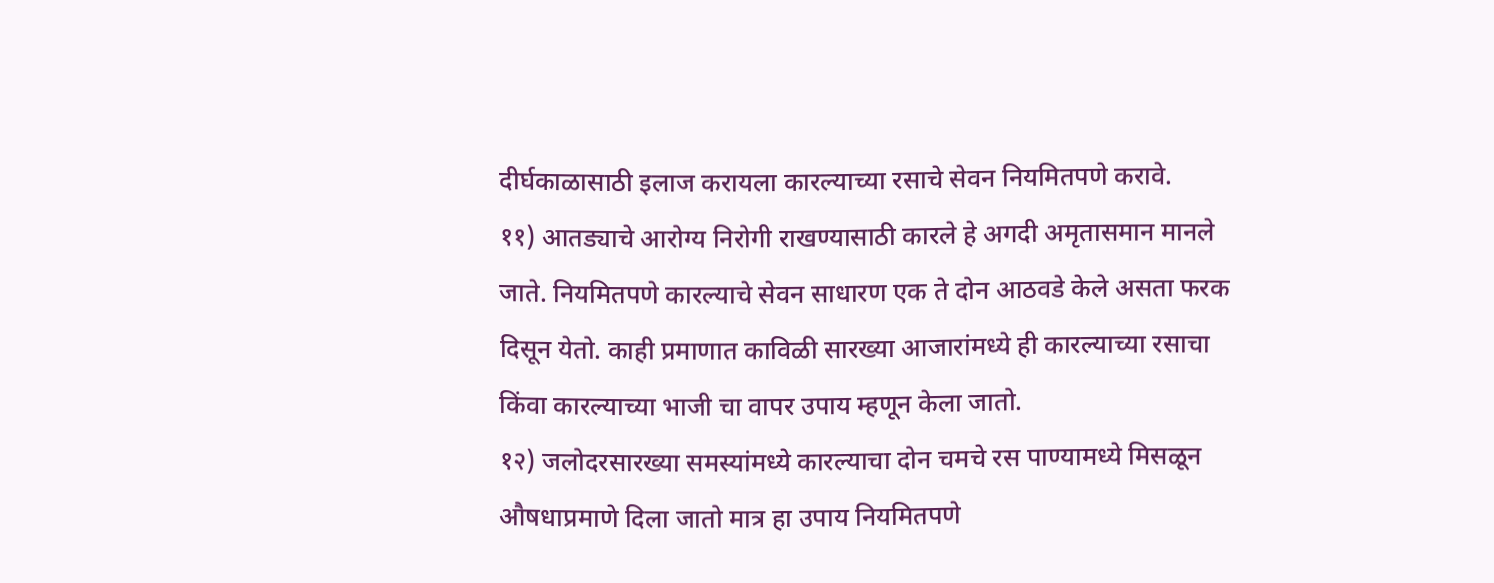दीर्घकाळासाठी इलाज करायला कारल्याच्या रसाचे सेवन नियमितपणे करावे.
११) आतड्याचे आरोग्य निरोगी राखण्यासाठी कारले हे अगदी अमृतासमान मानले जाते. नियमितपणे कारल्याचे सेवन साधारण एक ते दोन आठवडे केले असता फरक दिसून येतो. काही प्रमाणात काविळी सारख्या आजारांमध्ये ही कारल्याच्या रसाचा किंवा कारल्याच्या भाजी चा वापर उपाय म्हणून केला जातो.
१२) जलोदरसारख्या समस्यांमध्ये कारल्याचा दोन चमचे रस पाण्यामध्ये मिसळून औषधाप्रमाणे दिला जातो मात्र हा उपाय नियमितपणे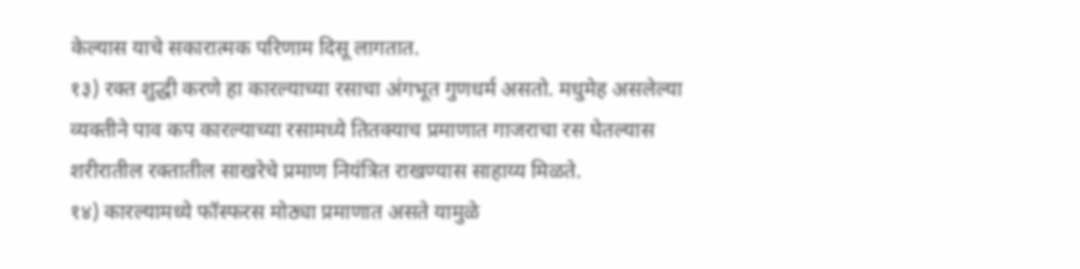केल्यास याचे सकारात्मक परिणाम दिसू लागतात.
१३) रक्त शुद्धी करणे हा कारल्याच्या रसाचा अंगभूत गुणधर्म असतो. मधुमेह असलेल्या व्यक्तीने पाव कप कारल्याच्या रसामध्ये तितक्याच प्रमाणात गाजराचा रस घेतल्यास शरीरातील रक्तातील साखरेचे प्रमाण नियंत्रित राखण्यास साहाय्य मिळते.
१४) कारल्यामध्ये फॉस्फरस मोठ्या प्रमाणात असते यामुळे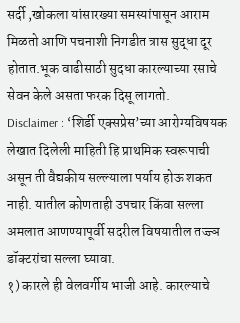सर्दी ,खोकला यांसारख्या समस्यांपासून आराम मिळतो आणि पचनाशी निगडीत त्रास सुद्धा दूर होतात.भूक वाढीसाठी सुदधा कारल्याच्या रसाचे सेवन केले असता फरक दिसू लागतो.
Disclaimer : ‘शिर्डी एक्सप्रेस’च्या आरोग्यविषयक लेखात दिलेली माहिती हि प्राथमिक स्वरूपाची असून ती वैद्यकीय सल्ल्याला पर्याय होऊ शकत नाही. यातील कोणताही उपचार किंवा सल्ला अमलात आणण्यापूर्वी सदरील विषयातील तज्ज्ञ डॉक्टरांचा सल्ला घ्यावा.
१) कारले ही वेलवर्गीय भाजी आहे. कारल्याचे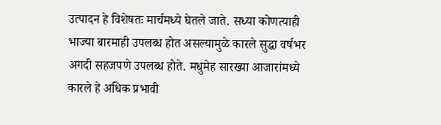उत्पादन हे विशेषतः मार्चमध्ये घेतले जाते. सध्या कोणत्याही भाज्या बारमाही उपलब्ध होत असल्यामुळे कारले सुद्धा वर्षभर अगदी सहजपणे उपलब्ध होते. मधुमेह सारख्या आजारांमध्ये कारले हे अधिक प्रभावी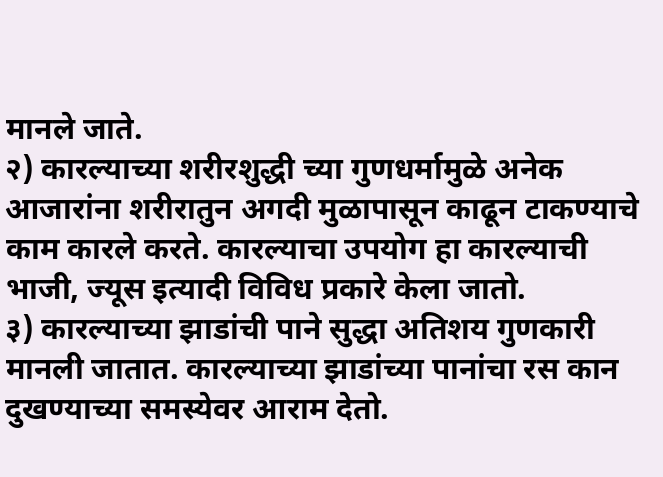मानले जाते.
२) कारल्याच्या शरीरशुद्धी च्या गुणधर्मामुळे अनेक आजारांना शरीरातुन अगदी मुळापासून काढून टाकण्याचे काम कारले करते. कारल्याचा उपयोग हा कारल्याची भाजी, ज्यूस इत्यादी विविध प्रकारे केला जातो.
३) कारल्याच्या झाडांची पाने सुद्धा अतिशय गुणकारी मानली जातात. कारल्याच्या झाडांच्या पानांचा रस कान दुखण्याच्या समस्येवर आराम देतो.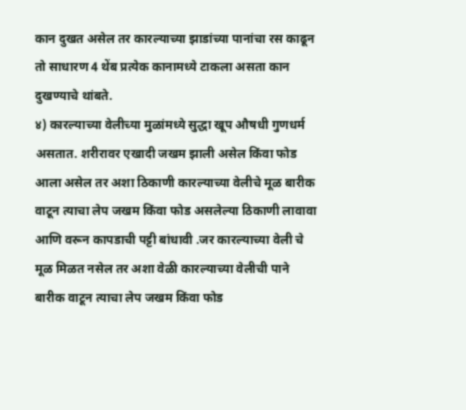कान दुखत असेल तर कारल्याच्या झाडांच्या पानांचा रस काढून तो साधारण 4 थेंब प्रत्येक कानामध्ये टाकला असता कान दुखण्याचे थांबते.
४) कारल्याच्या वेलीच्या मुळांमध्ये सुद्धा खूप औषधी गुणधर्म असतात. शरीरावर एखादी जखम झाली असेल किंवा फोड आला असेल तर अशा ठिकाणी कारल्याच्या वेलीचे मूळ बारीक वाटून त्याचा लेप जखम किंवा फोड असलेल्या ठिकाणी लावावा आणि वरून कापडाची पट्टी बांधावी .जर कारल्याच्या वेली चे मूळ मिळत नसेल तर अशा वेळी कारल्याच्या वेलीची पाने बारीक वाटून त्याचा लेप जखम किंवा फोड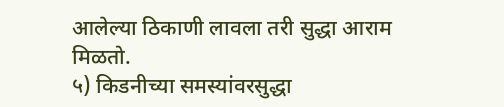आलेल्या ठिकाणी लावला तरी सुद्धा आराम मिळतो.
५) किडनीच्या समस्यांवरसुद्धा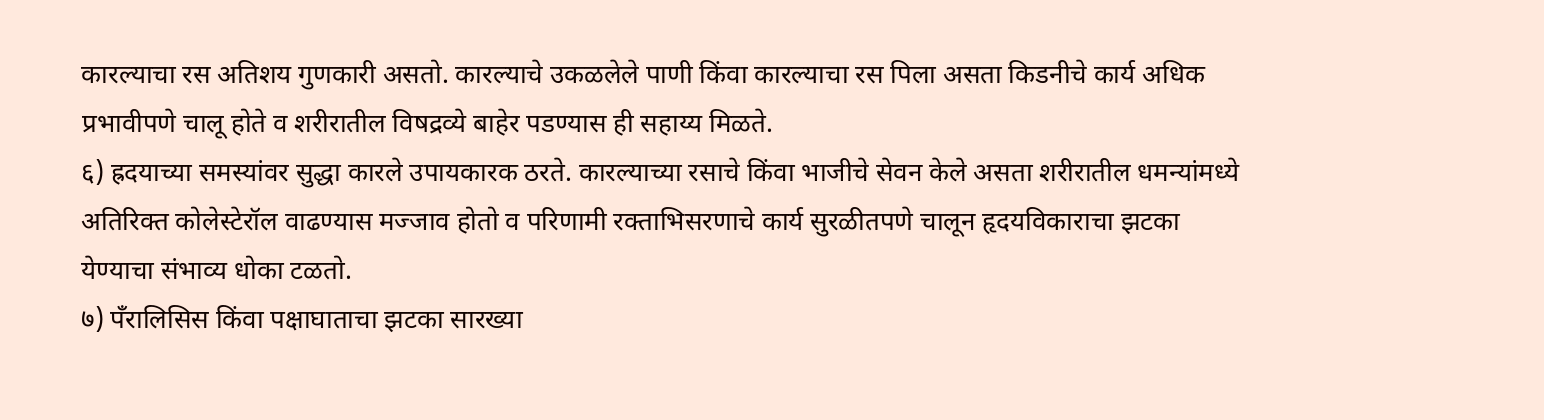कारल्याचा रस अतिशय गुणकारी असतो. कारल्याचे उकळलेले पाणी किंवा कारल्याचा रस पिला असता किडनीचे कार्य अधिक प्रभावीपणे चालू होते व शरीरातील विषद्रव्ये बाहेर पडण्यास ही सहाय्य मिळते.
६) ह्रदयाच्या समस्यांवर सुद्धा कारले उपायकारक ठरते. कारल्याच्या रसाचे किंवा भाजीचे सेवन केले असता शरीरातील धमन्यांमध्ये अतिरिक्त कोलेस्टेरॉल वाढण्यास मज्जाव होतो व परिणामी रक्ताभिसरणाचे कार्य सुरळीतपणे चालून हृदयविकाराचा झटका येण्याचा संभाव्य धोका टळतो.
७) पँरालिसिस किंवा पक्षाघाताचा झटका सारख्या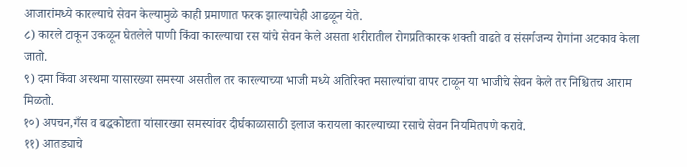आजारांमध्ये कारल्याचे सेवन केल्यामुळे काही प्रमाणात फरक झाल्याचेही आढळून येते.
८) कारले टाकून उकळून घेतलेले पाणी किंवा कारल्याचा रस यांचे सेवन केले असता शरीरातील रोगप्रतिकारक शक्ती वाढते व संसर्गजन्य रोगांना अटकाव केला जातो.
९) दमा किंवा अस्थमा यासारख्या समस्या असतील तर कारल्याच्या भाजी मध्ये अतिरिक्त मसाल्यांचा वापर टाळून या भाजीचे सेवन केले तर निश्चितच आराम मिळतो.
१०) अपचन,गँस व बद्धकोष्टता यांसारख्या समस्यांवर दीर्घकाळासाठी इलाज करायला कारल्याच्या रसाचे सेवन नियमितपणे करावे.
११) आतड्याचे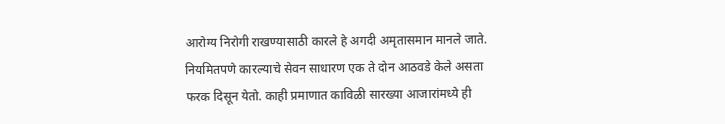आरोग्य निरोगी राखण्यासाठी कारले हे अगदी अमृतासमान मानले जाते. नियमितपणे कारल्याचे सेवन साधारण एक ते दोन आठवडे केले असता फरक दिसून येतो. काही प्रमाणात काविळी सारख्या आजारांमध्ये ही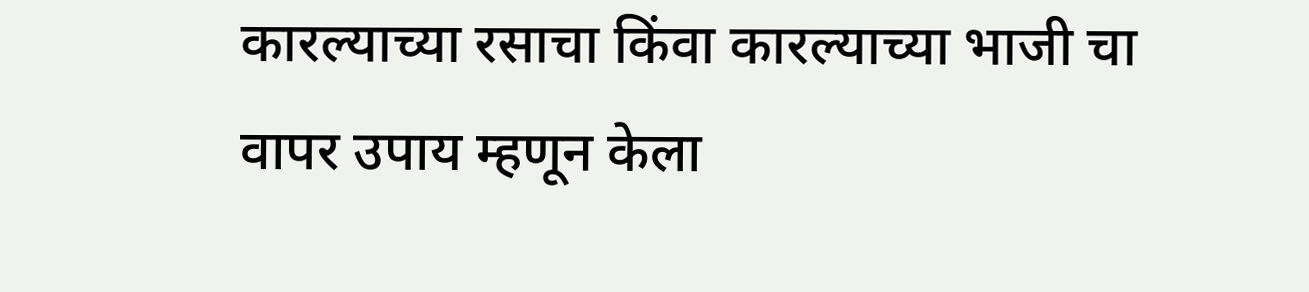कारल्याच्या रसाचा किंवा कारल्याच्या भाजी चा वापर उपाय म्हणून केला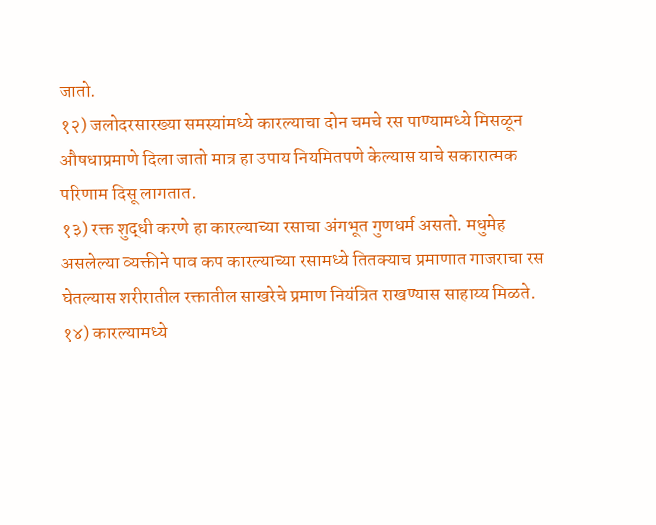जातो.
१२) जलोदरसारख्या समस्यांमध्ये कारल्याचा दोन चमचे रस पाण्यामध्ये मिसळून औषधाप्रमाणे दिला जातो मात्र हा उपाय नियमितपणे केल्यास याचे सकारात्मक परिणाम दिसू लागतात.
१३) रक्त शुद्धी करणे हा कारल्याच्या रसाचा अंगभूत गुणधर्म असतो. मधुमेह असलेल्या व्यक्तीने पाव कप कारल्याच्या रसामध्ये तितक्याच प्रमाणात गाजराचा रस घेतल्यास शरीरातील रक्तातील साखरेचे प्रमाण नियंत्रित राखण्यास साहाय्य मिळते.
१४) कारल्यामध्ये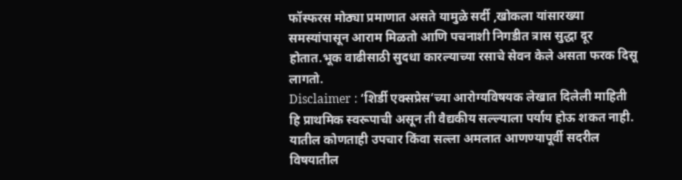फॉस्फरस मोठ्या प्रमाणात असते यामुळे सर्दी ,खोकला यांसारख्या समस्यांपासून आराम मिळतो आणि पचनाशी निगडीत त्रास सुद्धा दूर होतात.भूक वाढीसाठी सुदधा कारल्याच्या रसाचे सेवन केले असता फरक दिसू लागतो.
Disclaimer : ‘शिर्डी एक्सप्रेस’च्या आरोग्यविषयक लेखात दिलेली माहिती हि प्राथमिक स्वरूपाची असून ती वैद्यकीय सल्ल्याला पर्याय होऊ शकत नाही. यातील कोणताही उपचार किंवा सल्ला अमलात आणण्यापूर्वी सदरील विषयातील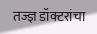तज्ज्ञ डॉक्टरांचा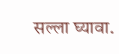सल्ला घ्यावा.